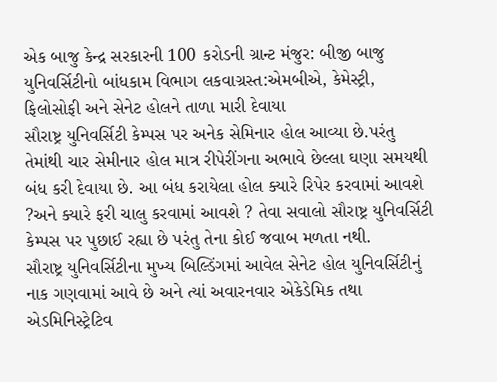એક બાજુ કેન્દ્ર સરકારની 100 કરોડની ગ્રાન્ટ મંજુર: બીજી બાજુ યુનિવર્સિટીનો બાંધકામ વિભાગ લકવાગ્રસ્ત:એમબીએ, કેમેસ્ટ્રી, ફિલોસોફી અને સેનેટ હોલને તાળા મારી દેવાયા
સૌરાષ્ટ્ર યુનિવર્સિટી કેમ્પસ પર અનેક સેમિનાર હોલ આવ્યા છે.પરંતુ તેમાંથી ચાર સેમીનાર હોલ માત્ર રીપેરીંગના અભાવે છેલ્લા ઘણા સમયથી બંધ કરી દેવાયા છે. આ બંધ કરાયેલા હોલ ક્યારે રિપેર કરવામાં આવશે ?અને ક્યારે ફરી ચાલુ કરવામાં આવશે ? તેવા સવાલો સૌરાષ્ટ્ર યુનિવર્સિટી કેમ્પસ પર પુછાઈ રહ્યા છે પરંતુ તેના કોઈ જવાબ મળતા નથી.
સૌરાષ્ટ્ર યુનિવર્સિટીના મુખ્ય બિલ્ડિંગમાં આવેલ સેનેટ હોલ યુનિવર્સિટીનું નાક ગણવામાં આવે છે અને ત્યાં અવારનવાર એકેડેમિક તથા એડમિનિસ્ટ્રેટિવ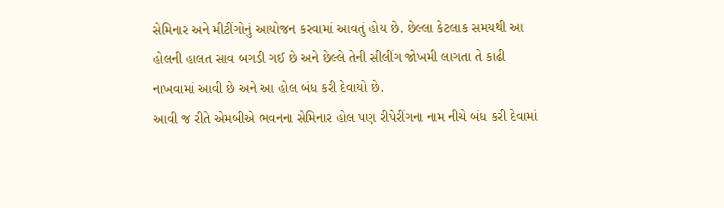સેમિનાર અને મીટીંગોનું આયોજન કરવામાં આવતું હોય છે. છેલ્લા કેટલાક સમયથી આ હોલની હાલત સાવ બગડી ગઈ છે અને છેલ્લે તેની સીલીંગ જોખમી લાગતા તે કાઢી નાખવામાં આવી છે અને આ હોલ બંધ કરી દેવાયો છે.
આવી જ રીતે એમબીએ ભવનના સેમિનાર હોલ પણ રીપેરીંગના નામ નીચે બંધ કરી દેવામાં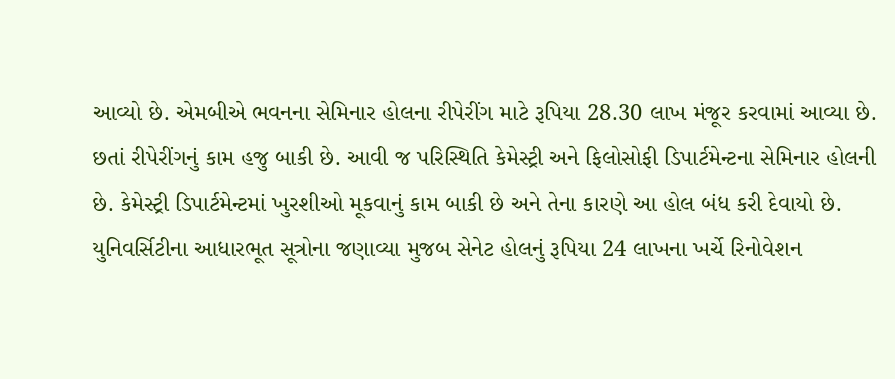આવ્યો છે. એમબીએ ભવનના સેમિનાર હોલના રીપેરીંગ માટે રૂપિયા 28.30 લાખ મંજૂર કરવામાં આવ્યા છે. છતાં રીપેરીંગનું કામ હજુ બાકી છે. આવી જ પરિસ્થિતિ કેમેસ્ટ્રી અને ફિલોસોફી ડિપાર્ટમેન્ટના સેમિનાર હોલની છે. કેમેસ્ટ્રી ડિપાર્ટમેન્ટમાં ખુરશીઓ મૂકવાનું કામ બાકી છે અને તેના કારણે આ હોલ બંધ કરી દેવાયો છે.
યુનિવર્સિટીના આધારભૂત સૂત્રોના જણાવ્યા મુજબ સેનેટ હોલનું રૂપિયા 24 લાખના ખર્ચે રિનોવેશન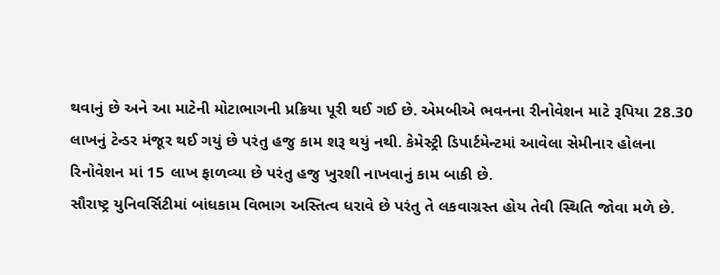થવાનું છે અને આ માટેની મોટાભાગની પ્રક્રિયા પૂરી થઈ ગઈ છે. એમબીએ ભવનના રીનોવેશન માટે રૂપિયા 28.30 લાખનું ટેન્ડર મંજૂર થઈ ગયું છે પરંતુ હજુ કામ શરૂ થયું નથી. કેમેસ્ટ્રી ડિપાર્ટમેન્ટમાં આવેલા સેમીનાર હોલના રિનોવેશન માં 15 લાખ ફાળવ્યા છે પરંતુ હજુ ખુરશી નાખવાનું કામ બાકી છે.
સૌરાષ્ટ્ર યુનિવર્સિટીમાં બાંધકામ વિભાગ અસ્તિત્વ ધરાવે છે પરંતુ તે લકવાગ્રસ્ત હોય તેવી સ્થિતિ જોવા મળે છે.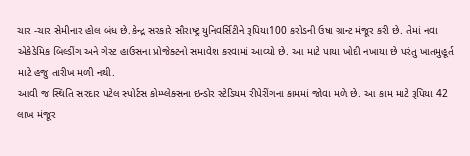ચાર -ચાર સેમીનાર હોલ બંધ છે.કેન્દ્ર સરકારે સૌરાષ્ટ્ર યુનિવર્સિટીને રૂપિયા100 કરોડની ઉષા ગ્રાન્ટ મંજૂર કરી છે. તેમાં નવા એકેડેમિક બિલ્ડીંગ અને ગેસ્ટ હાઉસના પ્રોજેક્ટનો સમાવેશ કરવામાં આવ્યો છે. આ માટે પાયા ખોદી નખાયા છે પરંતુ ખાતમુહૂર્ત માટે હજુ તારીખ મળી નથી.
આવી જ સ્થિતિ સરદાર પટેલ સ્પોર્ટસ કોમ્પ્લેક્સના ઇન્ડોર સ્ટેડિયમ રીપેરીંગના કામમાં જોવા મળે છે. આ કામ માટે રૂપિયા 42 લાખ મંજૂર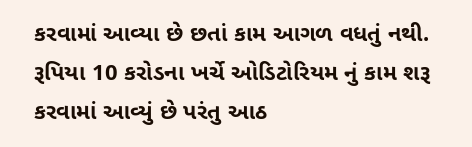કરવામાં આવ્યા છે છતાં કામ આગળ વધતું નથી. રૂપિયા 10 કરોડના ખર્ચે ઓડિટોરિયમ નું કામ શરૂ કરવામાં આવ્યું છે પરંતુ આઠ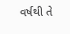વર્ષથી તે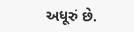અધૂરું છે.